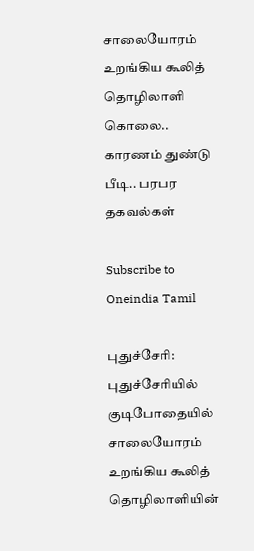சாலையோரம் உறங்கிய கூலித் தொழிலாளி கொலை.. காரணம் துண்டு பீடி.. பரபர தகவல்கள்

Subscribe to Oneindia Tamil

புதுச்சேரி: புதுச்சேரியில் குடிபோதையில் சாலையோரம் உறங்கிய கூலித் தொழிலாளியின்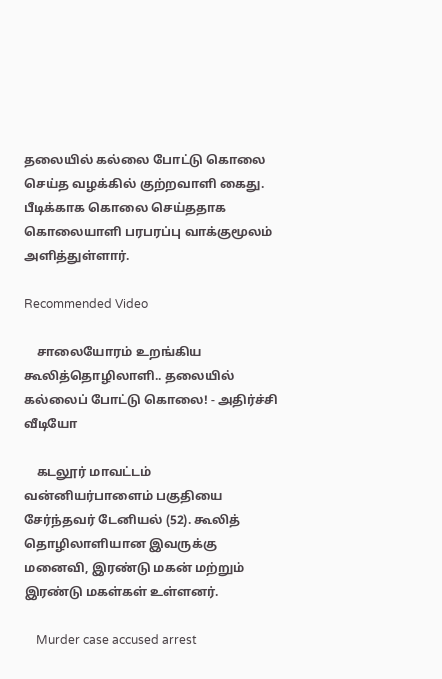தலையில் கல்லை போட்டு கொலை செய்த வழக்கில் குற்றவாளி கைது. பீடிக்காக கொலை செய்ததாக கொலையாளி பரபரப்பு வாக்குமூலம் அளித்துள்ளார்.

Recommended Video

    சாலையோரம் உறங்கிய கூலித்தொழிலாளி.. தலையில் கல்லைப் போட்டு கொலை! - அதிர்ச்சி வீடியோ

    கடலூர் மாவட்டம் வன்னியர்பாளைம் பகுதியை சேர்ந்தவர் டேனியல் (52). கூலித் தொழிலாளியான இவருக்கு மனைவி, இரண்டு மகன் மற்றும் இரண்டு மகள்கள் உள்ளனர்.

    Murder case accused arrest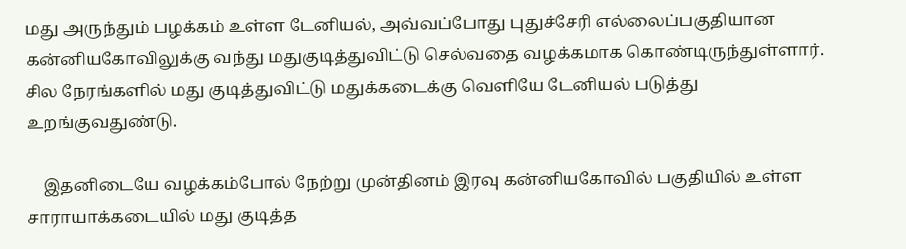மது அருந்தும் பழக்கம் உள்ள டேனியல், அவ்வப்போது புதுச்சேரி எல்லைப்பகுதியான கன்னியகோவிலுக்கு வந்து மதுகுடித்துவிட்டு செல்வதை வழக்கமாக கொண்டிருந்துள்ளார். சில நேரங்களில் மது குடித்துவிட்டு மதுக்கடைக்கு வெளியே டேனியல் படுத்து உறங்குவதுண்டு.

    இதனிடையே வழக்கம்போல் நேற்று முன்தினம் இரவு கன்னியகோவில் பகுதியில் உள்ள சாராயாக்கடையில் மது குடித்த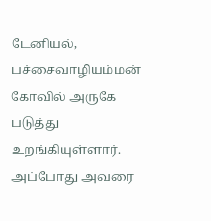டேனியல், பச்சைவாழியம்மன் கோவில் அருகே படுத்து உறங்கியுள்ளார். அப்போது அவரை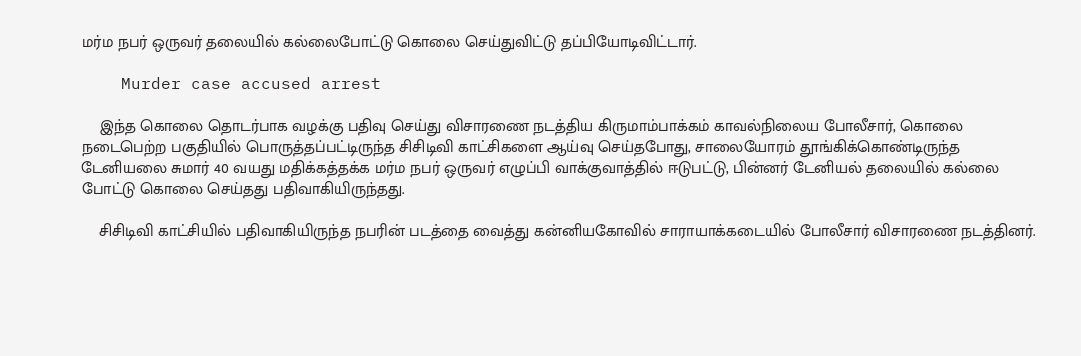மர்ம நபர் ஒருவர் தலையில் கல்லைபோட்டு கொலை செய்துவிட்டு தப்பியோடிவிட்டார்.

    Murder case accused arrest

    இந்த கொலை தொடர்பாக வழக்கு பதிவு செய்து விசாரணை நடத்திய கிருமாம்பாக்கம் காவல்நிலைய போலீசார், கொலை நடைபெற்ற பகுதியில் பொருத்தப்பட்டிருந்த சிசிடிவி காட்சிகளை ஆய்வு செய்தபோது, சாலையோரம் தூங்கிக்கொண்டிருந்த டேனியலை சுமார் 40 வயது மதிக்கத்தக்க மர்ம நபர் ஒருவர் எழுப்பி வாக்குவாத்தில் ஈடுபட்டு, பின்னர் டேனியல் தலையில் கல்லை போட்டு கொலை செய்தது பதிவாகியிருந்தது.

    சிசிடிவி காட்சியில் பதிவாகியிருந்த நபரின் படத்தை வைத்து கன்னியகோவில் சாராயாக்கடையில் போலீசார் விசாரணை நடத்தினர்.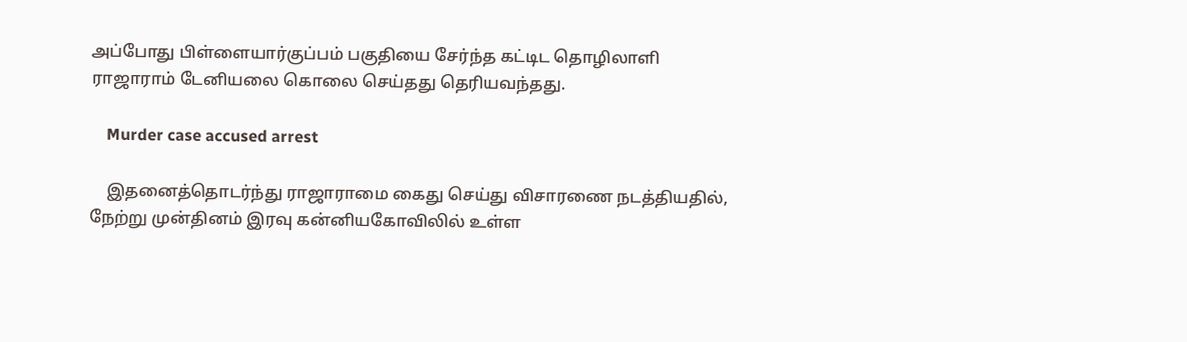அப்போது பிள்ளையார்குப்பம் பகுதியை சேர்ந்த கட்டிட தொழிலாளி ராஜாராம் டேனியலை கொலை செய்தது தெரியவந்தது.

    Murder case accused arrest

    இதனைத்தொடர்ந்து ராஜாராமை கைது செய்து விசாரணை நடத்தியதில், நேற்று முன்தினம் இரவு கன்னியகோவிலில் உள்ள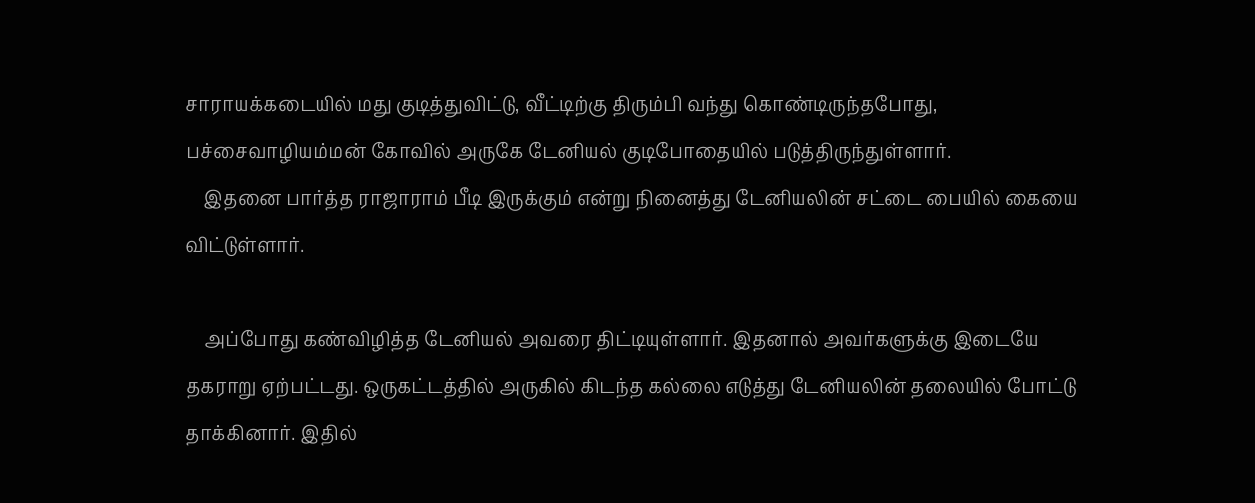சாராயக்கடையில் மது குடித்துவிட்டு, வீட்டிற்கு திரும்பி வந்து கொண்டிருந்தபோது, பச்சைவாழியம்மன் கோவில் அருகே டேனியல் குடிபோதையில் படுத்திருந்துள்ளார்.
    இதனை பார்த்த ராஜாராம் பீடி இருக்கும் என்று நினைத்து டேனியலின் சட்டை பையில் கையை விட்டுள்ளார்.

    அப்போது கண்விழித்த டேனியல் அவரை திட்டியுள்ளார். இதனால் அவர்களுக்கு இடையே தகராறு ஏற்பட்டது. ஒருகட்டத்தில் அருகில் கிடந்த கல்லை எடுத்து டேனியலின் தலையில் போட்டு தாக்கினார். இதில்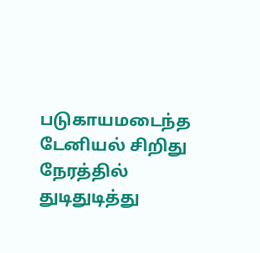படுகாயமடைந்த டேனியல் சிறிது நேரத்தில் துடிதுடித்து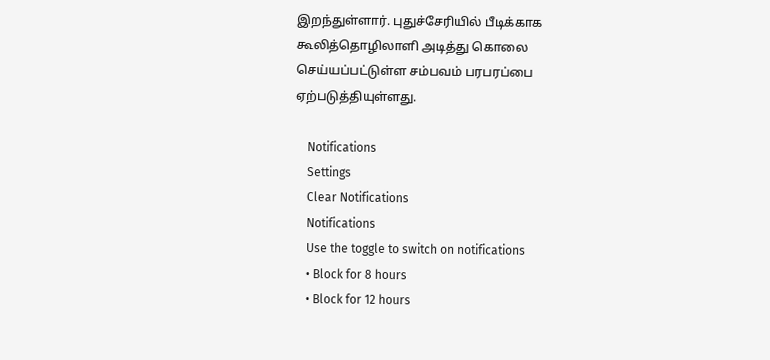இறந்துள்ளார். புதுச்சேரியில் பீடிக்காக கூலித்தொழிலாளி அடித்து கொலை செய்யப்பட்டுள்ள சம்பவம் பரபரப்பை ஏற்படுத்தியுள்ளது.

    Notifications
    Settings
    Clear Notifications
    Notifications
    Use the toggle to switch on notifications
    • Block for 8 hours
    • Block for 12 hours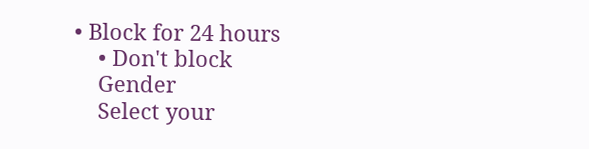• Block for 24 hours
    • Don't block
    Gender
    Select your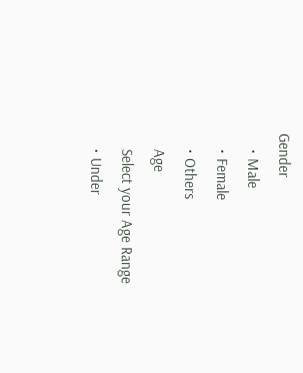Gender
    • Male
    • Female
    • Others
    Age
    Select your Age Range
    • Under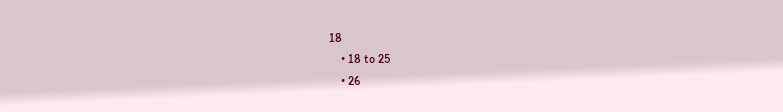18
    • 18 to 25
    • 26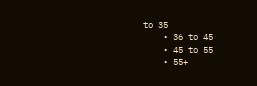to 35
    • 36 to 45
    • 45 to 55
    • 55+